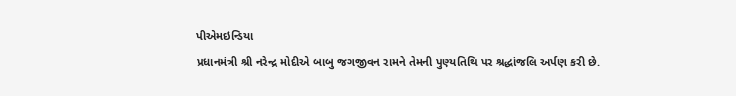પીએમઇન્ડિયા
પ્રધાનમંત્રી શ્રી નરેન્દ્ર મોદીએ બાબુ જગજીવન રામને તેમની પુણ્યતિથિ પર શ્રદ્ધાંજલિ અર્પણ કરી છે.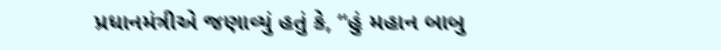પ્રધાનમંત્રીએ જણાવ્યું હતું કે, “હું મહાન બાબુ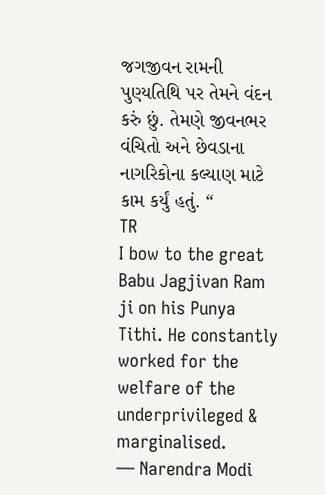જગજીવન રામની પુણ્યતિથિ પર તેમને વંદન કરું છું. તેમણે જીવનભર વંચિતો અને છેવડાના નાગરિકોના કલ્યાણ માટે કામ કર્યું હતું. “
TR
I bow to the great Babu Jagjivan Ram ji on his Punya Tithi. He constantly worked for the welfare of the underprivileged & marginalised.
— Narendra Modi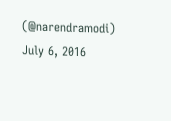(@narendramodi) July 6, 2016